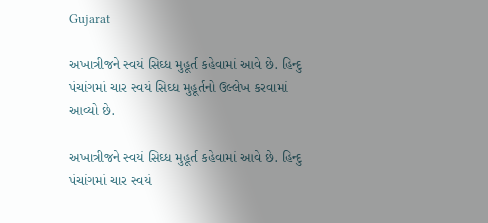Gujarat

અખાત્રીજને સ્વયં સિઘ્ધ મુહૂર્ત કહેવામાં આવે છે. હિન્દુ પંચાંગમાં ચાર સ્વયં સિઘ્ધ મુહૂર્તનો ઉલ્લેખ કરવામાં આવ્યો છે.

અખાત્રીજને સ્વયં સિઘ્ધ મુહૂર્ત કહેવામાં આવે છે. હિન્દુ પંચાંગમાં ચાર સ્વયં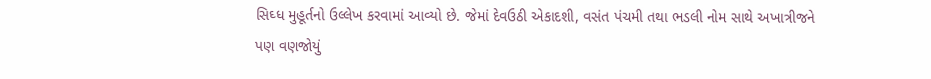સિઘ્ધ મુહૂર્તનો ઉલ્લેખ કરવામાં આવ્યો છે. જેમાં દેવઉઠી એકાદશી, વસંત પંચમી તથા ભડલી નોમ સાથે અખાત્રીજને પણ વણજોયું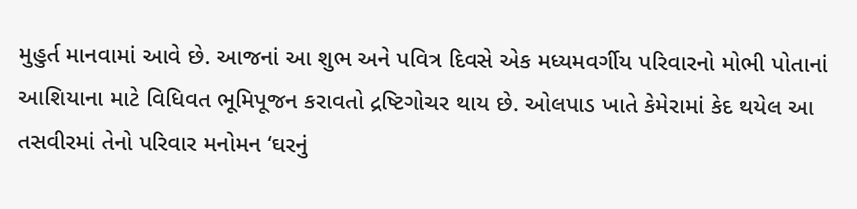મુહુર્ત માનવામાં આવે છે. આજનાં આ શુભ અને પવિત્ર દિવસે એક મધ્યમવર્ગીય પરિવારનો મોભી પોતાનાં આશિયાના માટે વિધિવત ભૂમિપૂજન કરાવતો દ્રષ્ટિગોચર થાય છે. ઓલપાડ ખાતે કેમેરામાં કેદ થયેલ આ તસવીરમાં તેનો પરિવાર મનોમન ‘ઘરનું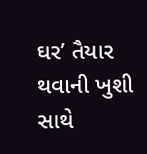ઘર’ તૈયાર થવાની ખુશી સાથે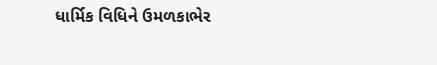ધાર્મિક વિધિને ઉમળકાભેર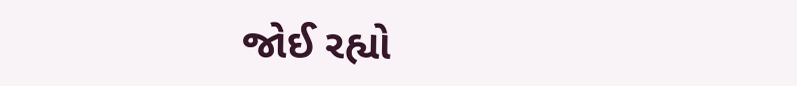જોઈ રહ્યો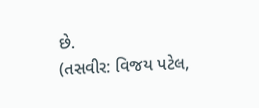છે.
(તસવીર: વિજય પટેલ,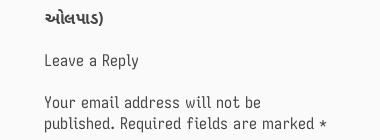ઓલપાડ)

Leave a Reply

Your email address will not be published. Required fields are marked *